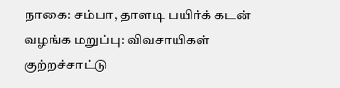நாகை: சம்பா, தாளடி பயிர்க் கடன் வழங்க மறுப்பு: விவசாயிகள் குற்றச்சாட்டு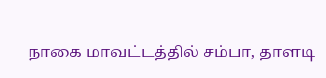நாகை மாவட்டத்தில் சம்பா, தாளடி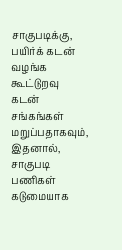சாகுபடிக்கு, பயிர்க் கடன் வழங்க கூட்டுறவு கடன் சங்கங்கள் மறுப்பதாகவும், இதனால், சாகுபடி பணிகள் கடுமையாக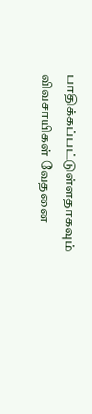பாதிக்கப்பட்டுள்ளதாகவும் விவசாயிகள் வேதனை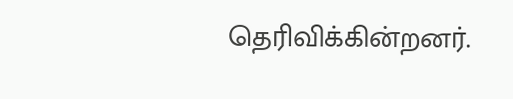தெரிவிக்கின்றனர்.